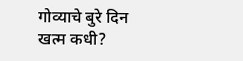गोव्याचे बुरे दिन खत्म कधी?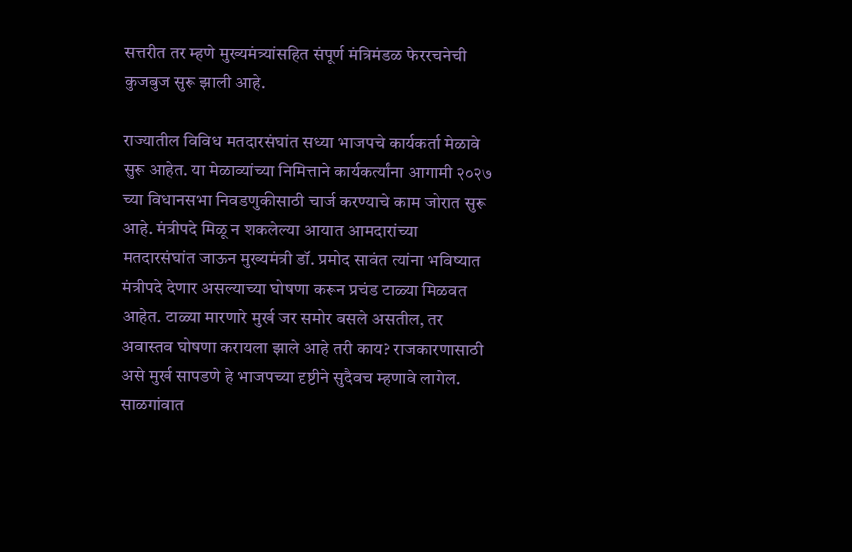सत्तरीत तर म्हणे मुख्यमंत्र्यांसहित संपूर्ण मंत्रिमंडळ फेररचनेची कुजबुज सुरू झाली आहे.

राज्यातील विविध मतदारसंघांत सध्या भाजपचे कार्यकर्ता मेळावे सुरू आहेत. या मेळाव्यांच्या निमित्ताने कार्यकर्त्यांना आगामी २०२७ च्या विधानसभा निवडणुकीसाठी चार्ज करण्याचे काम जोरात सुरू आहे. मंत्रीपदे मिळू न शकलेल्या आयात आमदारांच्या मतदारसंघांत जाऊन मुख्यमंत्री डॉ. प्रमोद सावंत त्यांना भविष्यात मंत्रीपदे देणार असल्याच्या घोषणा करून प्रचंड टाळ्या मिळवत आहेत. टाळ्या मारणारे मुर्ख जर समोर बसले असतील, तर अवास्तव घोषणा करायला झाले आहे तरी काय? राजकारणासाठी असे मुर्ख सापडणे हे भाजपच्या दृष्टीने सुदैवच म्हणावे लागेल. साळगांवात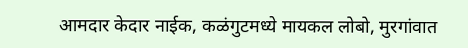आमदार केदार नाईक, कळंगुटमध्ये मायकल लोबो, मुरगांवात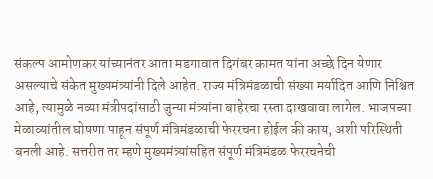संकल्प आमोणकर यांच्यानंतर आता मडगावात दिगंबर कामत यांना अच्छे दिन येणार असल्याचे संकेत मुख्यमंत्र्यांनी दिले आहेत. राज्य मंत्रिमंडळाची संख्या मर्यादित आणि निश्चित आहे, त्यामुळे नव्या मंत्रीपदांसाठी जुन्या मंत्र्यांना बाहेरचा रस्ता दाखवावा लागेल. भाजपच्या मेळाव्यांतील घोषणा पाहून संपूर्ण मंत्रिमंडळाची फेररचना होईल की काय, अशी परिस्थिती बनली आहे. सत्तरीत तर म्हणे मुख्यमंत्र्यांसहित संपूर्ण मंत्रिमंडळ फेररचनेची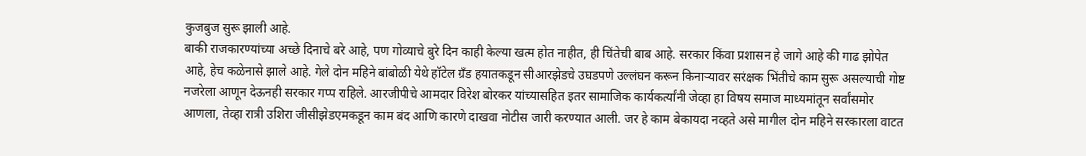कुजबुज सुरू झाली आहे.
बाकी राजकारण्यांच्या अच्छे दिनाचे बरे आहे, पण गोव्याचे बुरे दिन काही केल्या खत्म होत नाहीत, ही चिंतेची बाब आहे. सरकार किंवा प्रशासन हे जागे आहे की गाढ झोपेत आहे, हेच कळेनासे झाले आहे. गेले दोन महिने बांबोळी येथे हॉटेल ग्रँड हयातकडून सीआरझेडचे उघडपणे उल्लंघन करून किनाऱ्यावर सरंक्षक भिंतीचे काम सुरू असल्याची गोष्ट नजरेला आणून देऊनही सरकार गप्प राहिले. आरजीपीचे आमदार विरेश बोरकर यांच्यासहित इतर सामाजिक कार्यकर्त्यांनी जेव्हा हा विषय समाज माध्यमांतून सर्वांसमोर आणला, तेव्हा रात्री उशिरा जीसीझेडएमकडून काम बंद आणि कारणे दाखवा नोटीस जारी करण्यात आली. जर हे काम बेकायदा नव्हते असे मागील दोन महिने सरकारला वाटत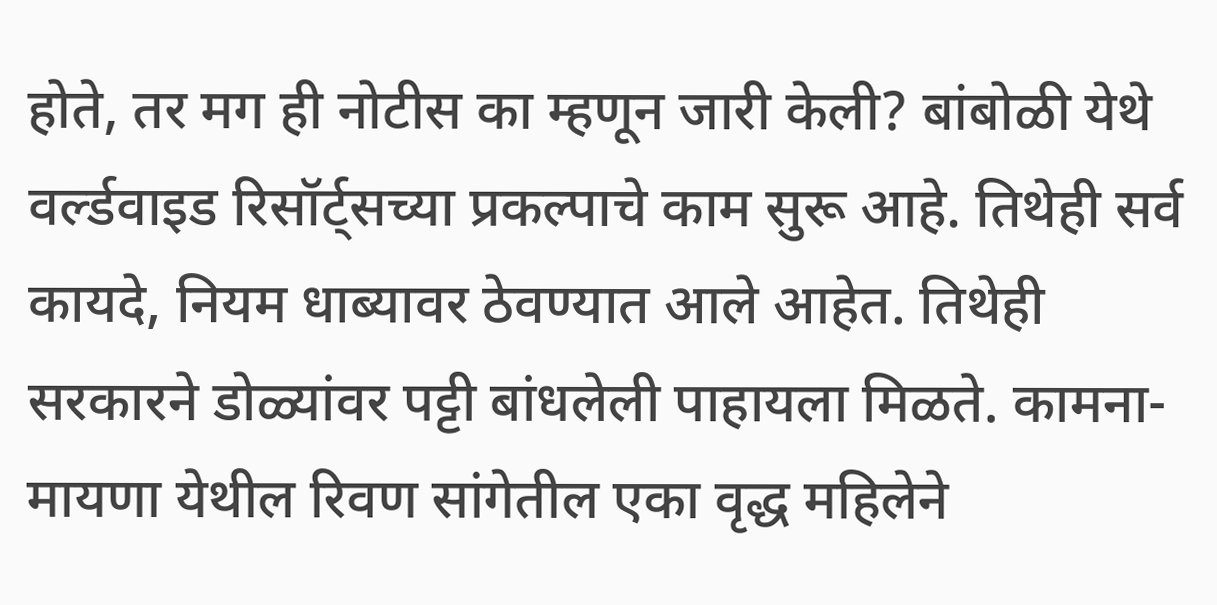होते, तर मग ही नोटीस का म्हणून जारी केली? बांबोळी येथे वर्ल्डवाइड रिसॉर्ट्सच्या प्रकल्पाचे काम सुरू आहे. तिथेही सर्व कायदे, नियम धाब्यावर ठेवण्यात आले आहेत. तिथेही सरकारने डोळ्यांवर पट्टी बांधलेली पाहायला मिळते. कामना-मायणा येथील रिवण सांगेतील एका वृद्ध महिलेने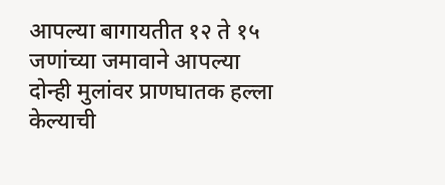आपल्या बागायतीत १२ ते १५ जणांच्या जमावाने आपल्या दोन्ही मुलांवर प्राणघातक हल्ला केल्याची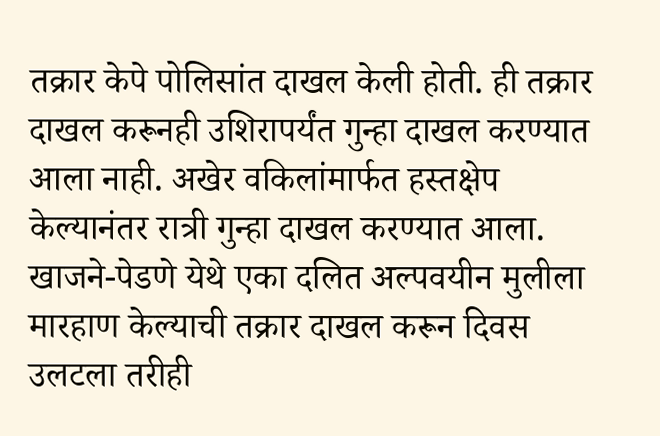तक्रार केपे पोलिसांत दाखल केली होती. ही तक्रार दाखल करूनही उशिरापर्यंत गुन्हा दाखल करण्यात आला नाही. अखेर वकिलांमार्फत हस्तक्षेप केल्यानंतर रात्री गुन्हा दाखल करण्यात आला. खाजने-पेडणे येथे एका दलित अल्पवयीन मुलीला मारहाण केल्याची तक्रार दाखल करून दिवस उलटला तरीही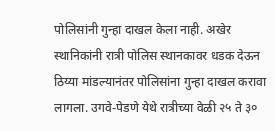पोलिसांनी गुन्हा दाखल केला नाही. अखेर स्थानिकांनी रात्री पोलिस स्थानकावर धडक देऊन ठिय्या मांडल्यानंतर पोलिसांना गुन्हा दाखल करावा लागला. उगवे-पेडणे येथे रात्रीच्या वेळी २५ ते ३०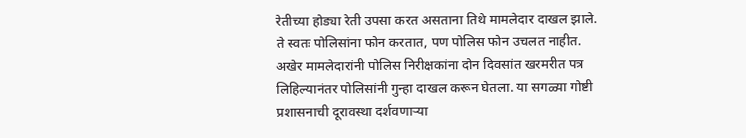रेतीच्या होड्या रेती उपसा करत असताना तिथे मामलेदार दाखल झाले. ते स्वतः पोलिसांना फोन करतात, पण पोलिस फोन उचलत नाहीत. अखेर मामलेदारांनी पोलिस निरीक्षकांना दोन दिवसांत खरमरीत पत्र लिहिल्यानंतर पोलिसांनी गुन्हा दाखल करून घेतला. या सगळ्या गोष्टी प्रशासनाची दूरावस्था दर्शवणाऱ्या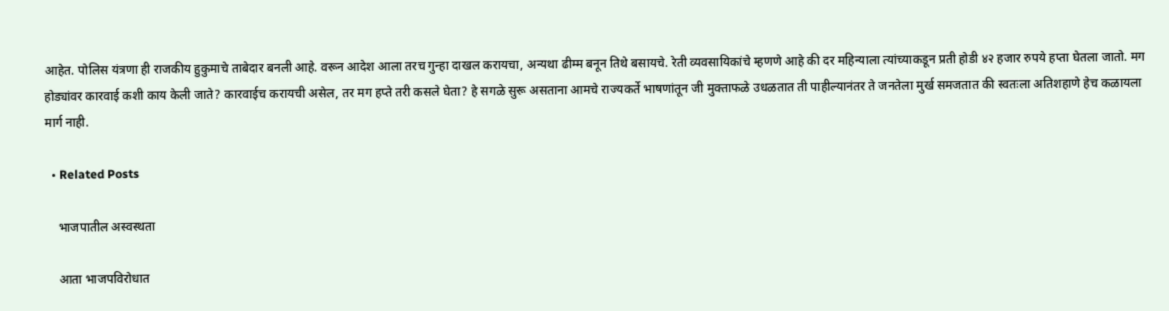आहेत. पोलिस यंत्रणा ही राजकीय हुकुमाचे ताबेदार बनली आहे. वरून आदेश आला तरच गुन्हा दाखल करायचा, अन्यथा ढीम्म बनून तिथे बसायचे. रेती व्यवसायिकांचे म्हणणे आहे की दर महिन्याला त्यांच्याकडून प्रती होडी ४२ हजार रुपये हप्ता घेतला जातो. मग होड्यांवर कारवाई कशी काय केली जाते? कारवाईच करायची असेल, तर मग हप्ते तरी कसले घेता? हे सगळे सुरू असताना आमचे राज्यकर्ते भाषणांतून जी मुक्ताफळे उधळतात ती पाहील्यानंतर ते जनतेला मुर्ख समजतात की स्वतःला अतिशहाणे हेच कळायला मार्ग नाही.

  • Related Posts

    भाजपातील अस्वस्थता

    आता भाजपविरोधात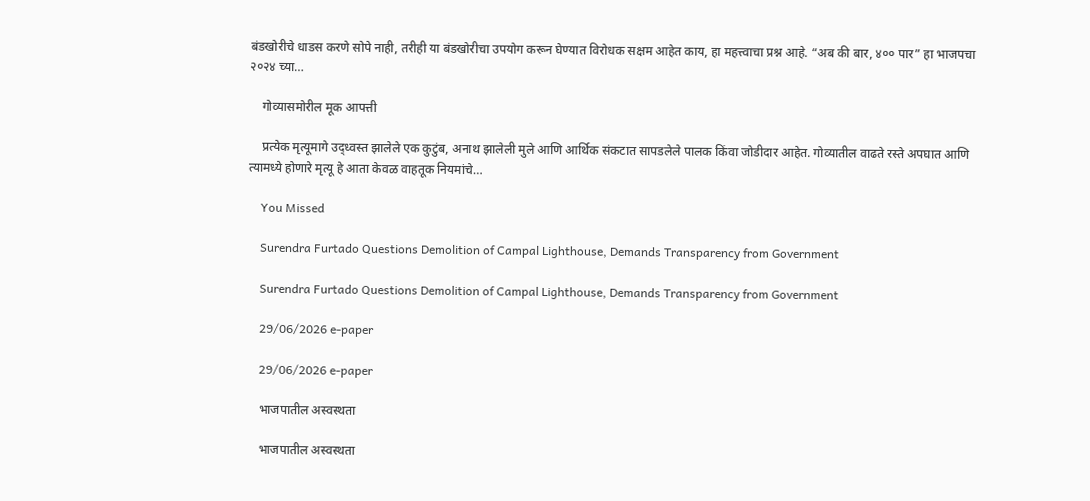बंडखोरीचे धाडस करणे सोपे नाही, तरीही या बंडखोरीचा उपयोग करून घेण्यात विरोधक सक्षम आहेत काय, हा महत्त्वाचा प्रश्न आहे. “अब की बार, ४०० पार” हा भाजपचा २०२४ च्या…

    गोव्यासमोरील मूक आपत्ती

    प्रत्येक मृत्यूमागे उद्ध्वस्त झालेले एक कुटुंब, अनाथ झालेली मुले आणि आर्थिक संकटात सापडलेले पालक किंवा जोडीदार आहेत. गोव्यातील वाढते रस्ते अपघात आणि त्यामध्ये होणारे मृत्यू हे आता केवळ वाहतूक नियमांचे…

    You Missed

    Surendra Furtado Questions Demolition of Campal Lighthouse, Demands Transparency from Government

    Surendra Furtado Questions Demolition of Campal Lighthouse, Demands Transparency from Government

    29/06/2026 e-paper

    29/06/2026 e-paper

    भाजपातील अस्वस्थता

    भाजपातील अस्वस्थता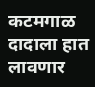कटमगाळ दादाला हात लावणार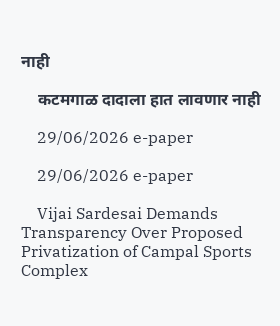नाही

    कटमगाळ दादाला हात लावणार नाही

    29/06/2026 e-paper

    29/06/2026 e-paper

    Vijai Sardesai Demands Transparency Over Proposed Privatization of Campal Sports Complex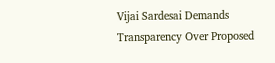Vijai Sardesai Demands Transparency Over Proposed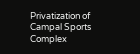Privatization of Campal Sports Complex